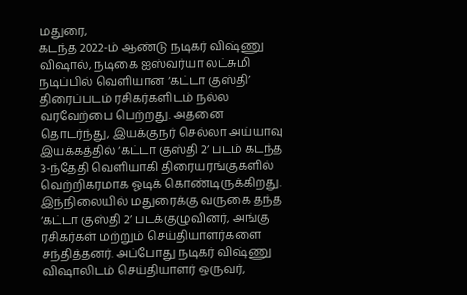மதுரை,
கடந்த 2022-ம் ஆண்டு நடிகர் விஷ்ணு விஷால், நடிகை ஐஸ்வர்யா லட்சுமி நடிப்பில் வெளியான ‘கட்டா குஸ்தி’ திரைப்படம் ரசிகர்களிடம் நல்ல வரவேற்பை பெற்றது. அதனை தொடர்ந்து, இயக்குநர் செல்லா அய்யாவு இயக்கத்தில் ‘கட்டா குஸ்தி 2’ படம் கடந்த 3-ந்தேதி வெளியாகி திரையரங்குகளில் வெற்றிகரமாக ஓடிக் கொண்டிருக்கிறது.
இந்நிலையில் மதுரைக்கு வருகை தந்த ‘கட்டா குஸ்தி 2’ படக்குழுவினர், அங்கு ரசிகர்கள் மற்றும் செய்தியாளர்களை சந்தித்தனர். அப்போது நடிகர் விஷ்ணு விஷாலிடம் செய்தியாளர் ஒருவர்,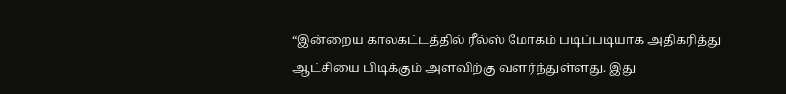“இன்றைய காலகட்டத்தில் ரீல்ஸ் மோகம் படிப்படியாக அதிகரித்து ஆட்சியை பிடிக்கும் அளவிற்கு வளர்ந்துள்ளது. இது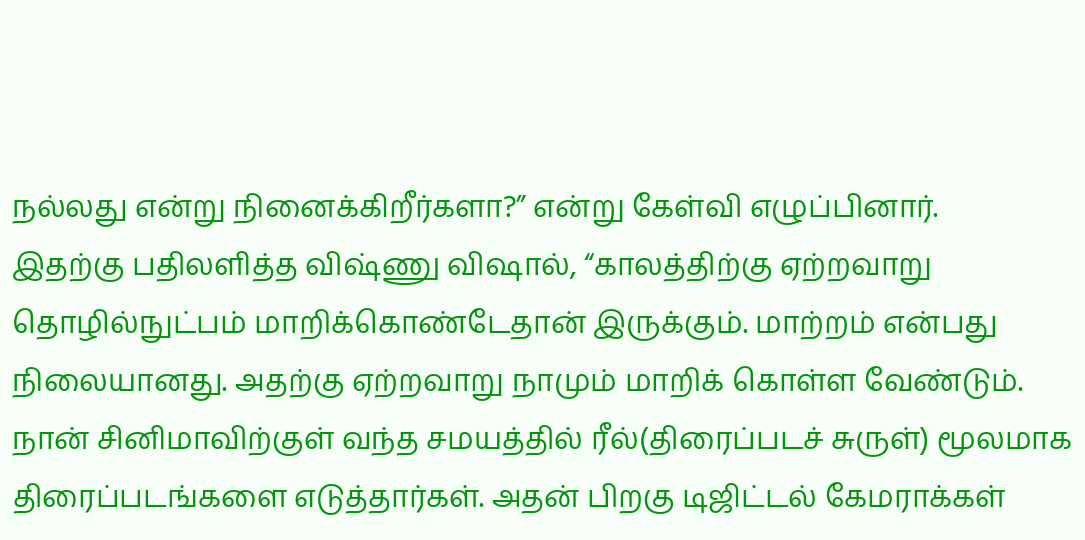நல்லது என்று நினைக்கிறீர்களா?” என்று கேள்வி எழுப்பினார்.
இதற்கு பதிலளித்த விஷ்ணு விஷால், “காலத்திற்கு ஏற்றவாறு தொழில்நுட்பம் மாறிக்கொண்டேதான் இருக்கும். மாற்றம் என்பது நிலையானது. அதற்கு ஏற்றவாறு நாமும் மாறிக் கொள்ள வேண்டும். நான் சினிமாவிற்குள் வந்த சமயத்தில் ரீல்(திரைப்படச் சுருள்) மூலமாக திரைப்படங்களை எடுத்தார்கள். அதன் பிறகு டிஜிட்டல் கேமராக்கள்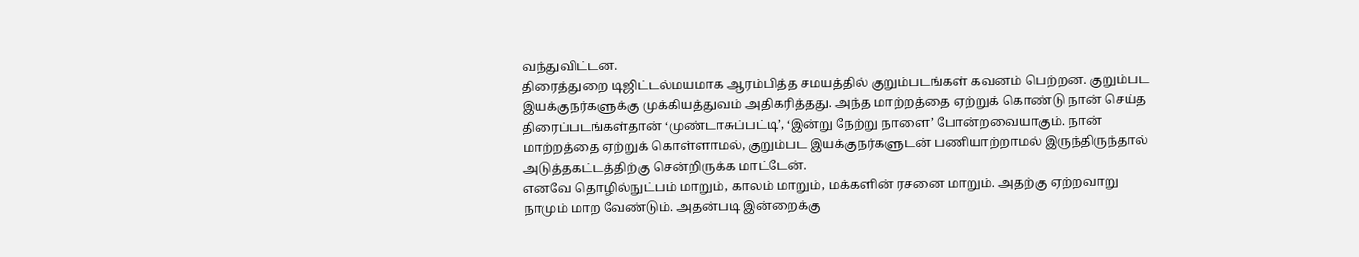வந்துவிட்டன.
திரைத்துறை டிஜிட்டல்மயமாக ஆரம்பித்த சமயத்தில் குறும்படங்கள் கவனம் பெற்றன. குறும்பட இயக்குநர்களுக்கு முக்கியத்துவம் அதிகரித்தது. அந்த மாற்றத்தை ஏற்றுக் கொண்டு நான் செய்த திரைப்படங்கள்தான் ‘முண்டாசுப்பட்டி’, ‘இன்று நேற்று நாளை’ போன்றவையாகும். நான் மாற்றத்தை ஏற்றுக் கொள்ளாமல், குறும்பட இயக்குநர்களுடன் பணியாற்றாமல் இருந்திருந்தால் அடுத்தகட்டத்திற்கு சென்றிருக்க மாட்டேன்.
எனவே தொழில்நுட்பம் மாறும், காலம் மாறும், மக்களின் ரசனை மாறும். அதற்கு ஏற்றவாறு நாமும் மாற வேண்டும். அதன்படி இன்றைக்கு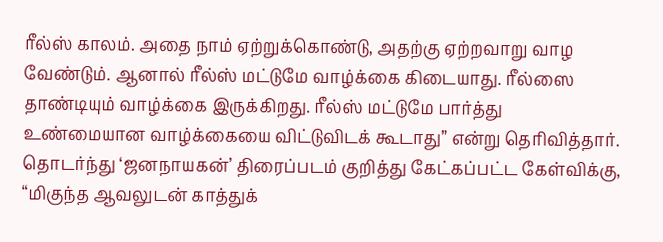ரீல்ஸ் காலம். அதை நாம் ஏற்றுக்கொண்டு, அதற்கு ஏற்றவாறு வாழ வேண்டும். ஆனால் ரீல்ஸ் மட்டுமே வாழ்க்கை கிடையாது. ரீல்ஸை தாண்டியும் வாழ்க்கை இருக்கிறது. ரீல்ஸ் மட்டுமே பார்த்து உண்மையான வாழ்க்கையை விட்டுவிடக் கூடாது” என்று தெரிவித்தார்.
தொடர்ந்து ‘ஜனநாயகன்’ திரைப்படம் குறித்து கேட்கப்பட்ட கேள்விக்கு, “மிகுந்த ஆவலுடன் காத்துக்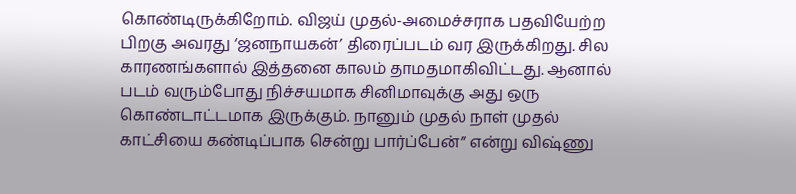கொண்டிருக்கிறோம். விஜய் முதல்-அமைச்சராக பதவியேற்ற பிறகு அவரது ‘ஜனநாயகன்’ திரைப்படம் வர இருக்கிறது. சில காரணங்களால் இத்தனை காலம் தாமதமாகிவிட்டது. ஆனால் படம் வரும்போது நிச்சயமாக சினிமாவுக்கு அது ஒரு கொண்டாட்டமாக இருக்கும். நானும் முதல் நாள் முதல் காட்சியை கண்டிப்பாக சென்று பார்ப்பேன்” என்று விஷ்ணு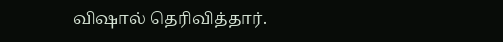விஷால் தெரிவித்தார்.